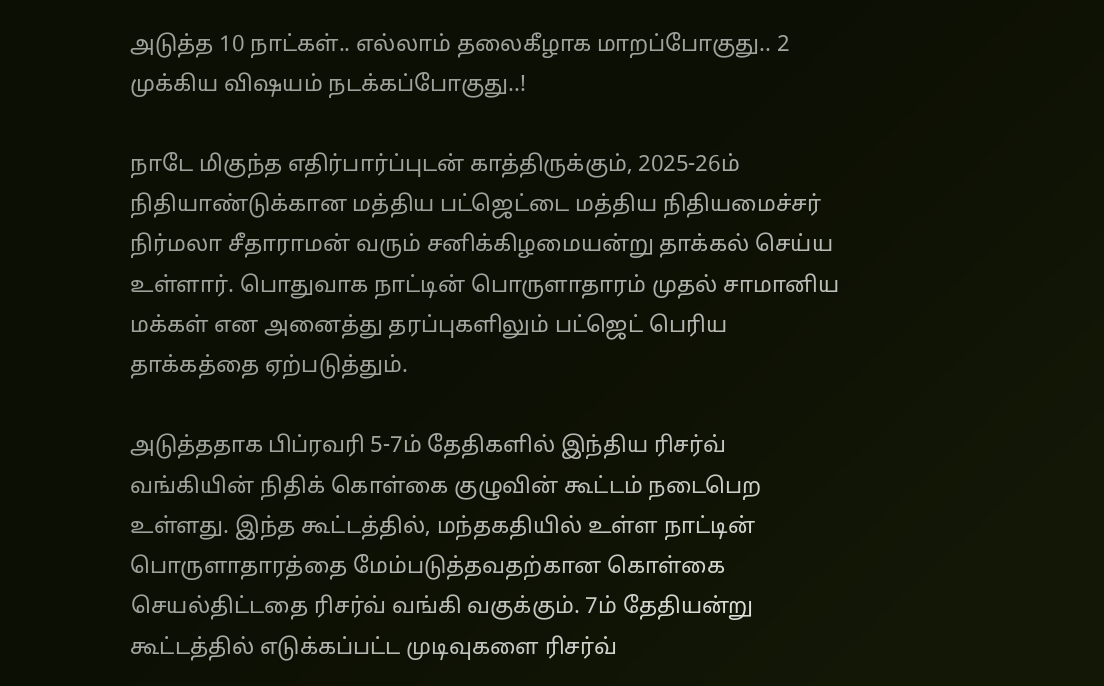அடுத்த 10 நாட்கள்.. எல்லாம் தலைகீழாக மாறப்போகுது.. 2 முக்கிய விஷயம் நடக்கப்போகுது..!

நாடே மிகுந்த எதிர்பார்ப்புடன் காத்திருக்கும், 2025-26ம் நிதியாண்டுக்கான மத்திய பட்ஜெட்டை மத்திய நிதியமைச்சர் நிர்மலா சீதாராமன் வரும் சனிக்கிழமையன்று தாக்கல் செய்ய உள்ளார். பொதுவாக நாட்டின் பொருளாதாரம் முதல் சாமானிய மக்கள் என அனைத்து தரப்புகளிலும் பட்ஜெட் பெரிய தாக்கத்தை ஏற்படுத்தும்.

அடுத்ததாக பிப்ரவரி 5-7ம் தேதிகளில் இந்திய ரிசர்வ் வங்கியின் நிதிக் கொள்கை குழுவின் கூட்டம் நடைபெற உள்ளது. இந்த கூட்டத்தில், மந்தகதியில் உள்ள நாட்டின் பொருளாதாரத்தை மேம்படுத்தவதற்கான கொள்கை செயல்திட்டதை ரிசர்வ் வங்கி வகுக்கும். 7ம் தேதியன்று கூட்டத்தில் எடுக்கப்பட்ட முடிவுகளை ரிசர்வ்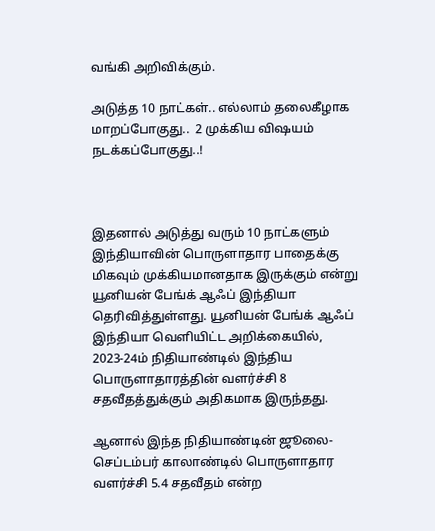வங்கி அறிவிக்கும்.

அடுத்த 10 நாட்கள்.. எல்லாம் தலைகீழாக மாறப்போகுது..  2 முக்கிய விஷயம் நடக்கப்போகுது..!



இதனால் அடுத்து வரும் 10 நாட்களும் இந்தியாவின் பொருளாதார பாதைக்கு மிகவும் முக்கியமானதாக இருக்கும் என்று யூனியன் பேங்க் ஆஃப் இந்தியா தெரிவித்துள்ளது. யூனியன் பேங்க் ஆஃப் இந்தியா வெளியிட்ட அறிக்கையில், 2023-24ம் நிதியாண்டில் இந்திய பொருளாதாரத்தின் வளர்ச்சி 8 சதவீதத்துக்கும் அதிகமாக இருந்தது.

ஆனால் இந்த நிதியாண்டின் ஜூலை-செப்டம்பர் காலாண்டில் பொருளாதார வளர்ச்சி 5.4 சதவீதம் என்ற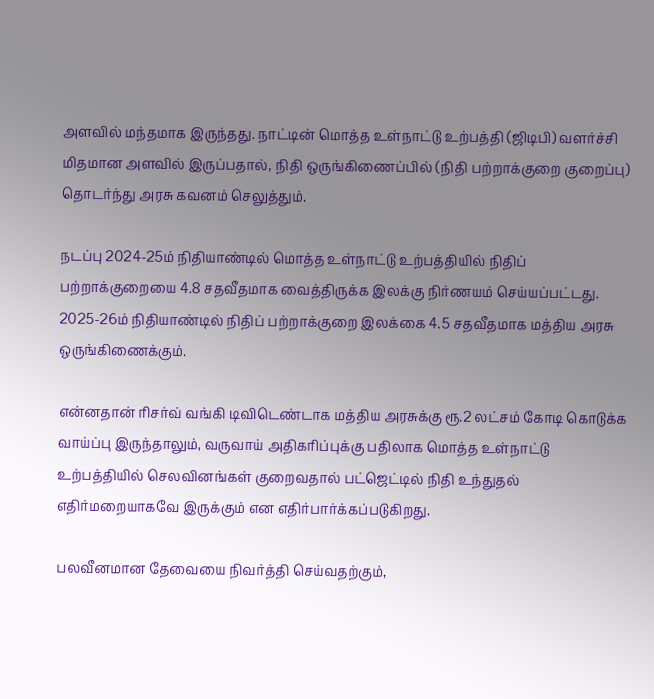அளவில் மந்தமாக இருந்தது. நாட்டின் மொத்த உள்நாட்டு உற்பத்தி (ஜிடிபி) வளர்ச்சி மிதமான அளவில் இருப்பதால், நிதி ஒருங்கிணைப்பில் (நிதி பற்றாக்குறை குறைப்பு) தொடர்ந்து அரசு கவனம் செலுத்தும்.

நடப்பு 2024-25ம் நிதியாண்டில் மொத்த உள்நாட்டு உற்பத்தியில் நிதிப் பற்றாக்குறையை 4.8 சதவீதமாக வைத்திருக்க இலக்கு நிர்ணயம் செய்யப்பட்டது. 2025-26ம் நிதியாண்டில் நிதிப் பற்றாக்குறை இலக்கை 4.5 சதவீதமாக மத்திய அரசு ஒருங்கிணைக்கும்.

என்னதான் ரிசர்வ் வங்கி டிவிடெண்டாக மத்திய அரசுக்கு ரூ.2 லட்சம் கோடி கொடுக்க வாய்ப்பு இருந்தாலும், வருவாய் அதிகரிப்புக்கு பதிலாக மொத்த உள்நாட்டு உற்பத்தியில் செலவினங்கள் குறைவதால் பட்ஜெட்டில் நிதி உந்துதல் எதிர்மறையாகவே இருக்கும் என எதிர்பார்க்கப்படுகிறது.

பலவீனமான தேவையை நிவர்த்தி செய்வதற்கும்,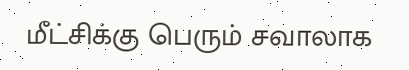மீட்சிக்கு பெரும் சவாலாக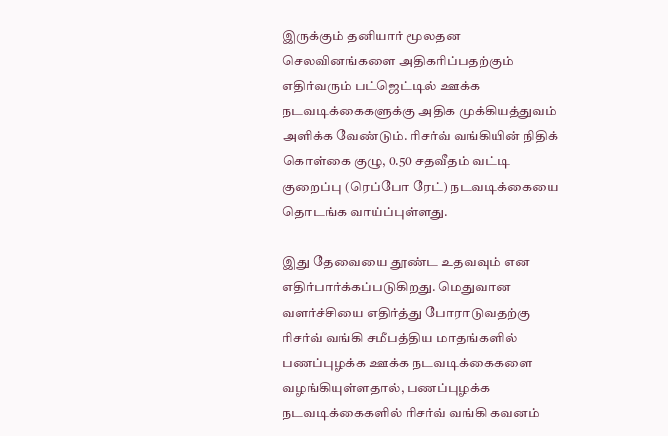இருக்கும் தனியார் மூலதன செலவினங்களை அதிகரிப்பதற்கும் எதிர்வரும் பட்ஜெட்டில் ஊக்க நடவடிக்கைகளுக்கு அதிக முக்கியத்துவம் அளிக்க வேண்டும். ரிசர்வ் வங்கியின் நிதிக் கொள்கை குழு, 0.50 சதவீதம் வட்டி குறைப்பு (ரெப்போ ரேட்) நடவடிக்கையை தொடங்க வாய்ப்புள்ளது.

இது தேவையை தூண்ட உதவவும் என எதிர்பார்க்கப்படுகிறது. மெதுவான வளர்ச்சியை எதிர்த்து போராடுவதற்கு ரிசர்வ் வங்கி சமீபத்திய மாதங்களில் பணப்புழக்க ஊக்க நடவடிக்கைகளை வழங்கியுள்ளதால், பணப்புழக்க நடவடிக்கைகளில் ரிசர்வ் வங்கி கவனம்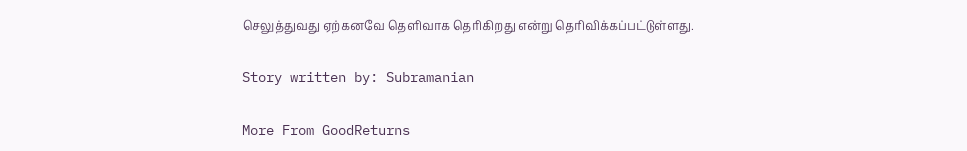செலுத்துவது ஏற்கனவே தெளிவாக தெரிகிறது என்று தெரிவிக்கப்பட்டுள்ளது.

Story written by: Subramanian

More From GoodReturns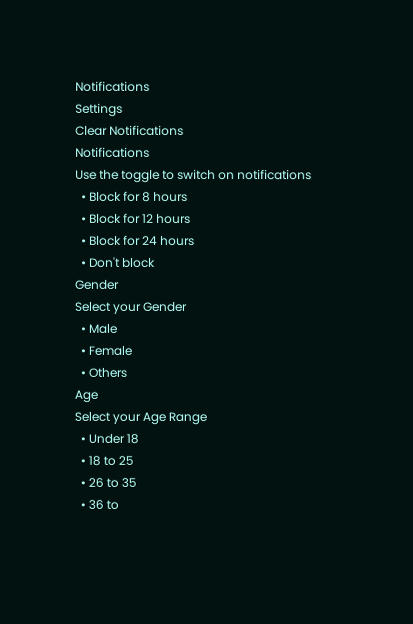Notifications
Settings
Clear Notifications
Notifications
Use the toggle to switch on notifications
  • Block for 8 hours
  • Block for 12 hours
  • Block for 24 hours
  • Don't block
Gender
Select your Gender
  • Male
  • Female
  • Others
Age
Select your Age Range
  • Under 18
  • 18 to 25
  • 26 to 35
  • 36 to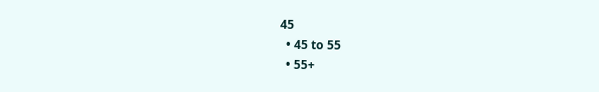45
  • 45 to 55
  • 55+